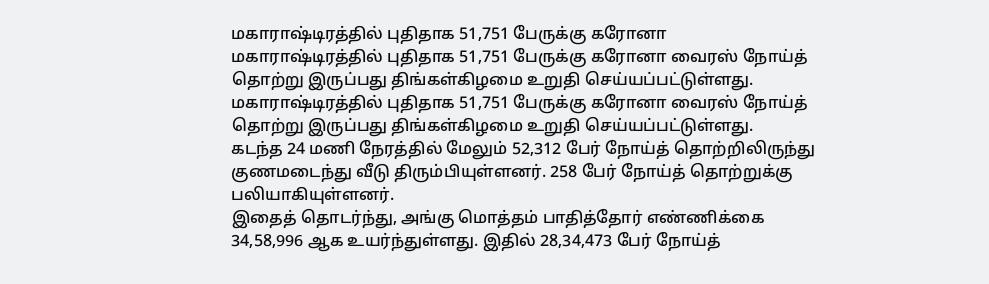மகாராஷ்டிரத்தில் புதிதாக 51,751 பேருக்கு கரோனா
மகாராஷ்டிரத்தில் புதிதாக 51,751 பேருக்கு கரோனா வைரஸ் நோய்த் தொற்று இருப்பது திங்கள்கிழமை உறுதி செய்யப்பட்டுள்ளது.
மகாராஷ்டிரத்தில் புதிதாக 51,751 பேருக்கு கரோனா வைரஸ் நோய்த் தொற்று இருப்பது திங்கள்கிழமை உறுதி செய்யப்பட்டுள்ளது.
கடந்த 24 மணி நேரத்தில் மேலும் 52,312 பேர் நோய்த் தொற்றிலிருந்து குணமடைந்து வீடு திரும்பியுள்ளனர். 258 பேர் நோய்த் தொற்றுக்கு பலியாகியுள்ளனர்.
இதைத் தொடர்ந்து, அங்கு மொத்தம் பாதித்தோர் எண்ணிக்கை 34,58,996 ஆக உயர்ந்துள்ளது. இதில் 28,34,473 பேர் நோய்த்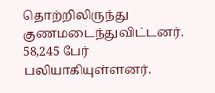தொற்றிலிருந்து குணமடைந்துவிட்டனர். 58,245 பேர் பலியாகியுள்ளனர்.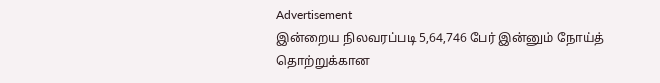Advertisement
இன்றைய நிலவரப்படி 5,64,746 பேர் இன்னும் நோய்த் தொற்றுக்கான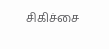சிகிச்சை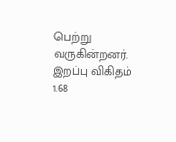பெற்று வருகின்றனர்.
இறப்பு விகிதம் 1.68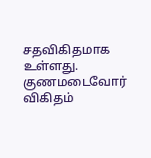சதவிகிதமாக உள்ளது. குணமடைவோர் விகிதம்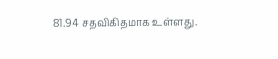81.94 சதவிகிதமாக உள்ளது.